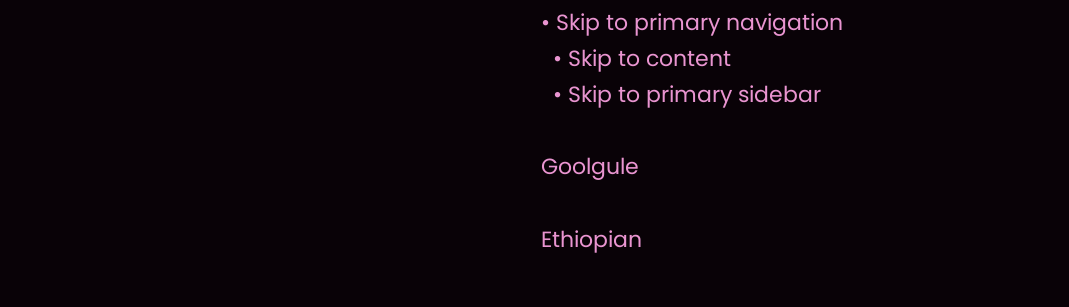• Skip to primary navigation
  • Skip to content
  • Skip to primary sidebar

Goolgule

Ethiopian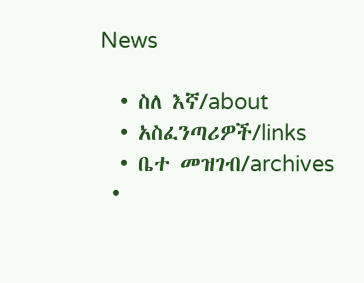News

  • ስለ እኛ/about
  • አስፈንጣሪዎች/links
  • ቤተ መዝገብ/archives
  •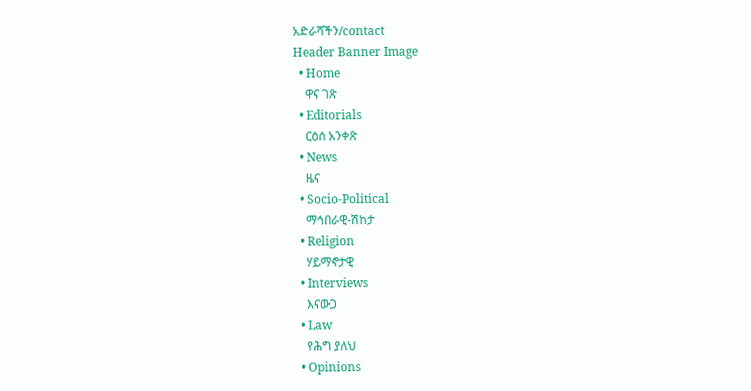አድራሻችን/contact
Header Banner Image
  • Home
    ዋና ገጽ
  • Editorials
    ርዕሰ አንቀጽ
  • News
    ዜና
  • Socio-Political
    ማኅበራዊ-ሽከታ
  • Religion
    ሃይማኖታዊ
  • Interviews
    እናውጋ
  • Law
    የሕግ ያለህ
  • Opinions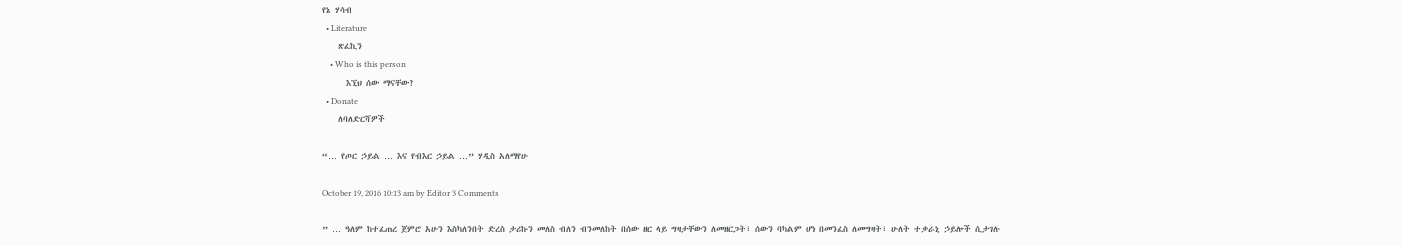የኔ ሃሳብ
  • Literature
    ጽፈኪን
    • Who is this person
      እኚህ ሰው ማናቸው?
  • Donate
    ለባለድርሻዎች

“… የጦር ኃይል … እና የብእር ኃይል …” ሃዲስ አለማየሁ

October 19, 2016 10:13 am by Editor 3 Comments

” … ዓለም ከተፈጠረ ጀምሮ አሁን እስካለንበት ድረስ ታሪኩን መለስ ብለን ብንመለከት በሰው ዘር ላይ ግዛታቸውን ለመዘርጋት፣ ሰውን ባካልም ሆነ በመንፈስ ለመግዛት፣ ሁለት ተቃራኒ ኃይሎች ሲታገሉ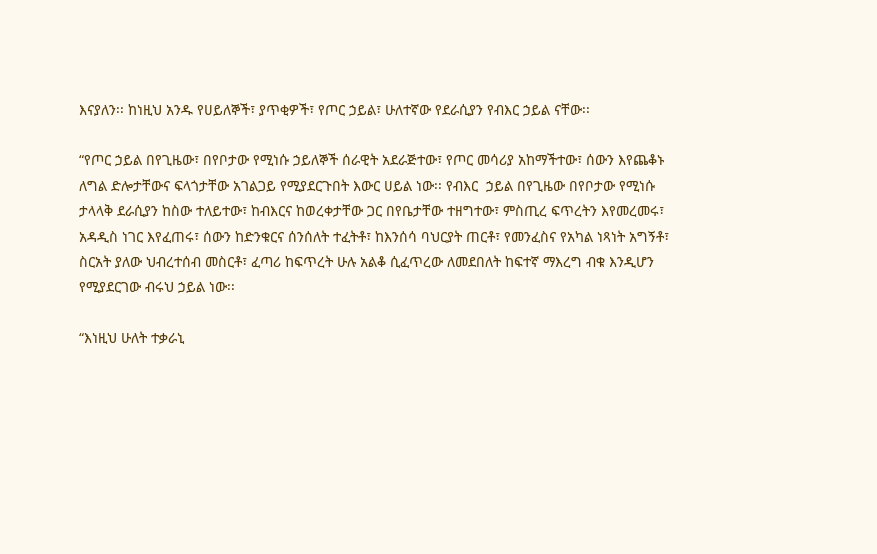እናያለን፡፡ ከነዚህ አንዱ የሀይለኞች፣ ያጥቂዎች፣ የጦር ኃይል፣ ሁለተኛው የደራሲያን የብእር ኃይል ናቸው፡፡

“የጦር ኃይል በየጊዜው፣ በየቦታው የሚነሱ ኃይለኞች ሰራዊት አደራጅተው፣ የጦር መሳሪያ አከማችተው፣ ሰውን እየጨቆኑ ለግል ድሎታቸውና ፍላጎታቸው አገልጋይ የሚያደርጉበት እውር ሀይል ነው፡፡ የብእር  ኃይል በየጊዜው በየቦታው የሚነሱ ታላላቅ ደራሲያን ከስው ተለይተው፣ ከብእርና ከወረቀታቸው ጋር በየቤታቸው ተዘግተው፣ ምስጢረ ፍጥረትን እየመረመሩ፣ አዳዲስ ነገር እየፈጠሩ፣ ሰውን ከድንቁርና ሰንሰለት ተፈትቶ፣ ከእንሰሳ ባህርያት ጠርቶ፣ የመንፈስና የአካል ነጻነት አግኝቶ፣ ስርአት ያለው ህብረተሰብ መስርቶ፣ ፈጣሪ ከፍጥረት ሁሉ አልቆ ሲፈጥረው ለመደበለት ከፍተኛ ማእረግ ብቁ እንዲሆን የሚያደርገው ብሩህ ኃይል ነው፡፡

“እነዚህ ሁለት ተቃራኒ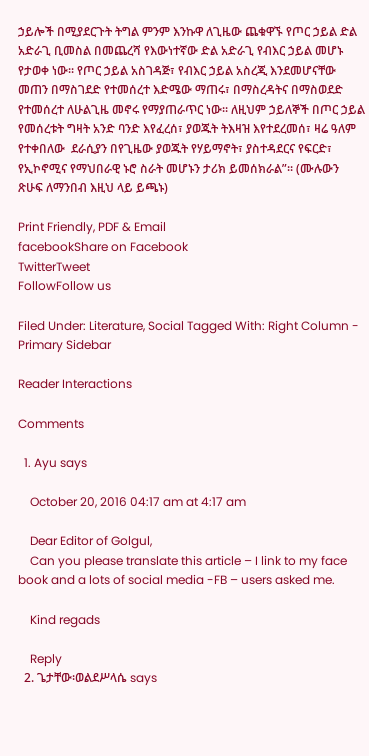ኃይሎች በሚያደርጉት ትግል ምንም እንኩዋ ለጊዜው ጨቁዋኙ የጦር ኃይል ድል አድራጊ ቢመስል በመጨረሻ የእውነተኛው ድል አድራጊ የብእር ኃይል መሆኑ የታወቀ ነው፡፡ የጦር ኃይል አስገዳጅ፣ የብእር ኃይል አስረጂ እንደመሆናቸው መጠን በማስገደድ የተመሰረተ እድሜው ማጠሩ፣ በማስረዳትና በማስወደድ የተመሰረተ ለሁልጊዜ መኖሩ የማያጠራጥር ነው፡፡ ለዚህም ኃይለኞች በጦር ኃይል የመሰረቱት ግዛት አንድ ባንድ እየፈረሰ፣ ያወጁት ትእዛዝ እየተደረመሰ፣ ዛሬ ዓለም የተቀበለው  ደራሲያን በየጊዜው ያወጁት የሃይማኖት፣ ያስተዳደርና የፍርድ፣ የኢኮኖሚና የማህበራዊ ኑሮ ስራት መሆኑን ታሪክ ይመሰክራል”፡፡ (ሙሉውን ጽሁፍ ለማንበብ እዚህ ላይ ይጫኑ)

Print Friendly, PDF & Email
facebookShare on Facebook
TwitterTweet
FollowFollow us

Filed Under: Literature, Social Tagged With: Right Column - Primary Sidebar

Reader Interactions

Comments

  1. Ayu says

    October 20, 2016 04:17 am at 4:17 am

    Dear Editor of Golgul,
    Can you please translate this article – I link to my face book and a lots of social media -FB – users asked me.

    Kind regads

    Reply
  2. ጌታቸው፡ወልደሥላሴ says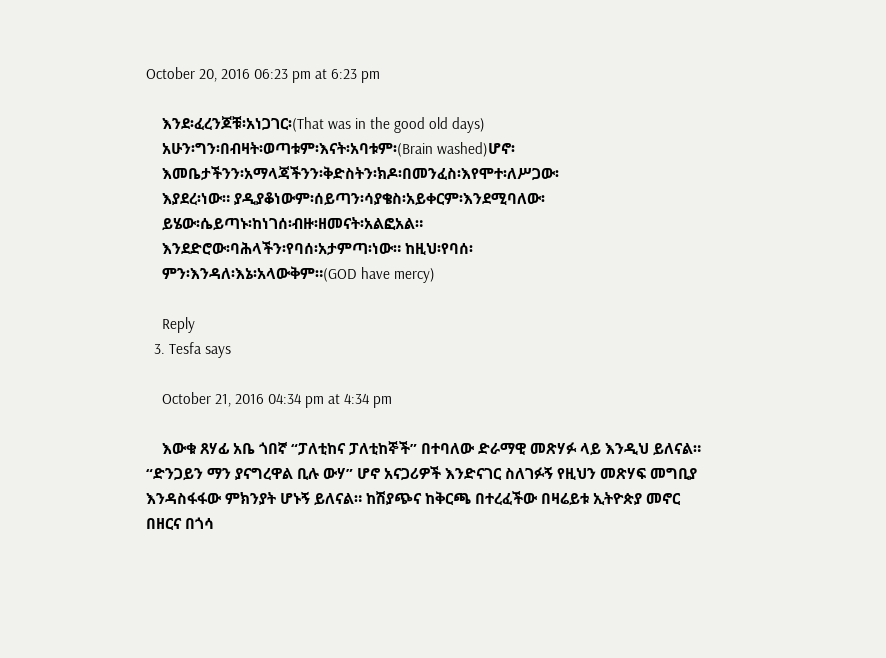October 20, 2016 06:23 pm at 6:23 pm

    እንደ፡ፈረንጆቹ፡አነጋገር፡(That was in the good old days)
    አሁን፡ግን፡በብዛት፡ወጣቱም፡እናት፡አባቱም፡(Brain washed)ሆኖ፡
    እመቤታችንን፡አማላጃችንን፡ቅድስትን፡ክዶ፡በመንፈስ፡እየሞተ፡ለሥጋው፡
    እያደረ፡ነው። ያዲያቆነውም፡ሰይጣን፡ሳያቄስ፡አይቀርም፡እንደሚባለው፡
    ይሄው፡ሴይጣኑ፡ከነገሰ፡ብዙ፡ዘመናት፡አልፎአል።
    እንደድሮው፡ባሕላችን፡የባሰ፡አታምጣ፡ነው። ከዚህ፡የባሰ፡
    ምን፡እንዳለ፡እኔ፡አላውቅም።(GOD have mercy)

    Reply
  3. Tesfa says

    October 21, 2016 04:34 pm at 4:34 pm

    እውቁ ጸሃፊ አቤ ጎበኛ “ፓለቲከና ፓለቲከኞች” በተባለው ድራማዊ መጽሃፉ ላይ እንዲህ ይለናል። “ድንጋይን ማን ያናግረዋል ቢሉ ውሃ” ሆኖ አናጋሪዎች እንድናገር ስለገፉኝ የዚህን መጽሃፍ መግቢያ እንዳስፋፋው ምክንያት ሆኑኝ ይለናል። ከሽያጭና ከቅርጫ በተረፈችው በዛሬይቱ ኢትዮጵያ መኖር በዘርና በጎሳ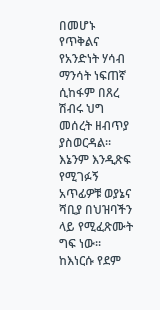በመሆኑ የጥቅልና የአንድነት ሃሳብ ማንሳት ነፍጠኛ ሲከፋም በጸረ ሽብሩ ህግ መሰረት ዘብጥያ ያስወርዳል። እኔንም እንዲጽፍ የሚገፉኝ አጥፊዎቹ ወያኔና ሻቢያ በህዝባችን ላይ የሚፈጽሙት ግፍ ነው። ከእነርሱ የደም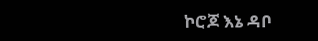ኮሮጆ እኔ ዳቦ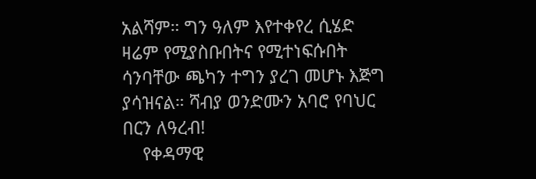አልሻም። ግን ዓለም እየተቀየረ ሲሄድ ዛሬም የሚያስቡበትና የሚተነፍሱበት ሳንባቸው ጫካን ተግን ያረገ መሆኑ እጅግ ያሳዝናል። ሻብያ ወንድሙን አባሮ የባህር በርን ለዓረብ!
    የቀዳማዊ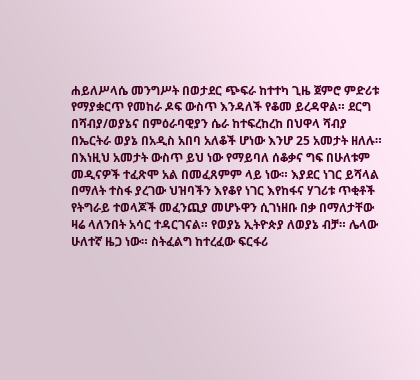ሐይለሥላሴ መንግሥት በወታደር ጭፍራ ከተተካ ጊዜ ጀምሮ ምድሪቱ የማያቋርጥ የመከራ ዶፍ ውስጥ እንዳለች የቆመ ይረዳዋል። ደርግ በሻብያ/ወያኔና በምዕራባዊያን ሴራ ከተፍረከረከ በህዋላ ሻብያ በኤርትራ ወያኔ በአዲስ አበባ አለቆች ሆነው እንሆ 25 አመታት ዘለሉ። በእነዚህ አመታት ውስጥ ይህ ነው የማይባለ ሰቆቃና ግፍ በሁለቱም መዲናዎች ተፈጽሞ አል በመፈጸምም ላይ ነው። እያደር ነገር ይሻላል በማለት ተስፋ ያረገው ህዝባችን እየቆየ ነገር እየከፋና ሃገሪቱ ጥቂቶች የትግራይ ተወላጆች መፈንጪያ መሆኑዋን ሲገነዘቡ በቃ በማለታቸው ዛሬ ላለንበት አሳር ተዳርገናል። የወያኔ ኢትዮጵያ ለወያኔ ብቻ። ሌላው ሁለተኛ ዜጋ ነው። ስትፈልግ ከተረፈው ፍርፋሪ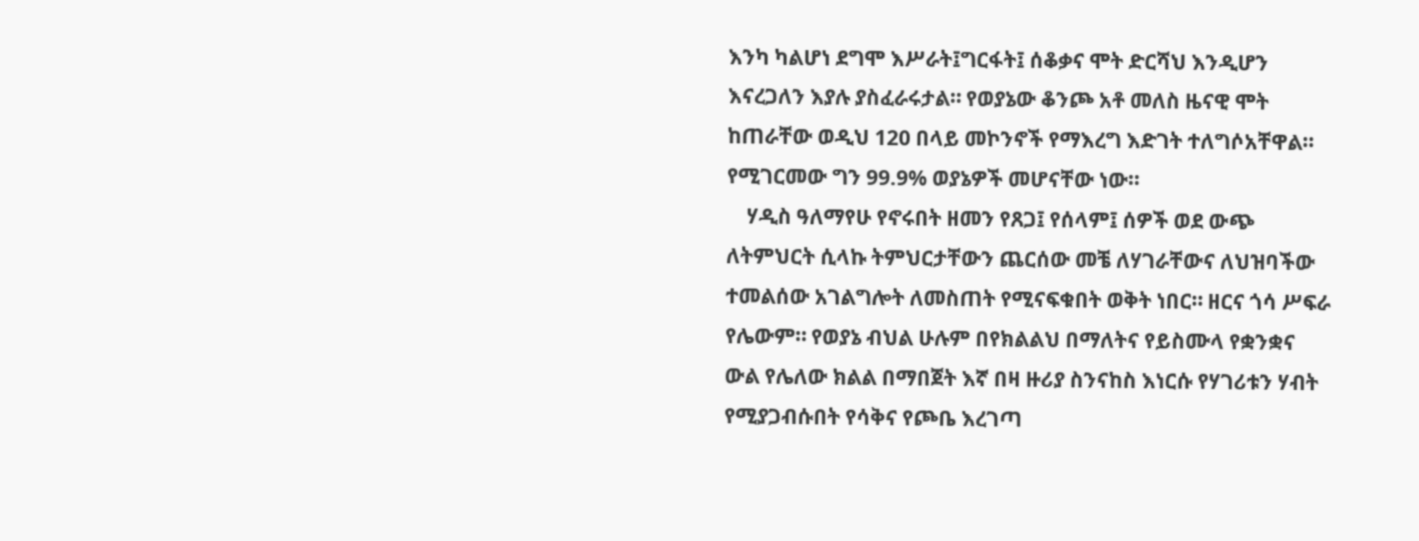እንካ ካልሆነ ደግሞ እሥራት፤ግርፋት፤ ሰቆቃና ሞት ድርሻህ እንዲሆን እናረጋለን እያሉ ያስፈራሩታል። የወያኔው ቆንጮ አቶ መለስ ዜናዊ ሞት ከጠራቸው ወዲህ 120 በላይ መኮንኖች የማእረግ እድገት ተለግሶአቸዋል። የሚገርመው ግን 99.9% ወያኔዎች መሆናቸው ነው።
    ሃዲስ ዓለማየሁ የኖሩበት ዘመን የጸጋ፤ የሰላም፤ ሰዎች ወደ ውጭ ለትምህርት ሲላኩ ትምህርታቸውን ጨርሰው መቼ ለሃገራቸውና ለህዝባችው ተመልሰው አገልግሎት ለመስጠት የሚናፍቁበት ወቅት ነበር። ዘርና ጎሳ ሥፍራ የሌውም። የወያኔ ብህል ሁሉም በየክልልህ በማለትና የይስሙላ የቋንቋና ውል የሌለው ክልል በማበጀት እኛ በዛ ዙሪያ ስንናከስ እነርሱ የሃገሪቱን ሃብት የሚያጋብሱበት የሳቅና የጮቤ እረገጣ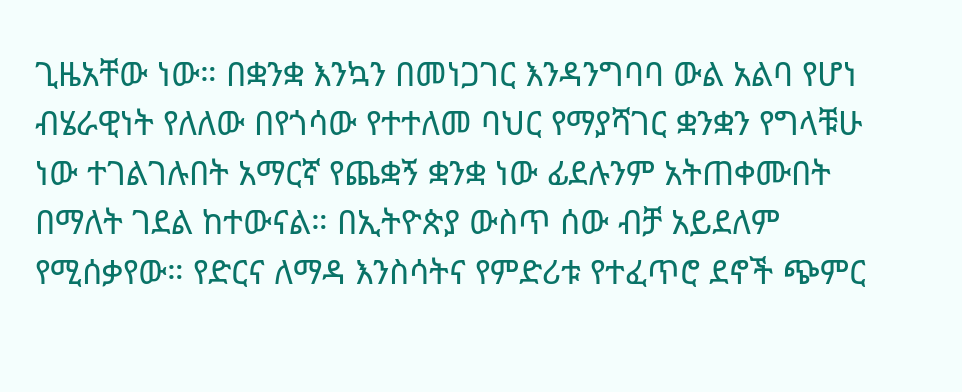ጊዜአቸው ነው። በቋንቋ እንኳን በመነጋገር እንዳንግባባ ውል አልባ የሆነ ብሄራዊነት የለለው በየጎሳው የተተለመ ባህር የማያሻገር ቋንቋን የግላቹሁ ነው ተገልገሉበት አማርኛ የጨቋኝ ቋንቋ ነው ፊደሉንም አትጠቀሙበት በማለት ገደል ከተውናል። በኢትዮጵያ ውስጥ ሰው ብቻ አይደለም የሚሰቃየው። የድርና ለማዳ እንስሳትና የምድሪቱ የተፈጥሮ ደኖች ጭምር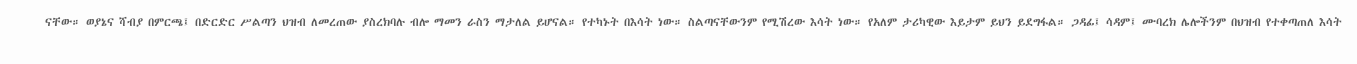ናቸው። ወያኔና ሻብያ በምርጫ፤ በድርድር ሥልጣን ህዝብ ለመረጠው ያስረክባሉ ብሎ ማመን ራስን ማታለል ይሆናል። የተካኑት በእሳት ነው። ስልጣናቸውንም የሚሽረው እሳት ነው። የአለም ታሪካዊው እይታም ይህን ይደግፋል። ጋዳፊ፤ ሳዳም፤ ሙባረክ ሌሎችንም በህዝብ የተቀጣጠለ እሳት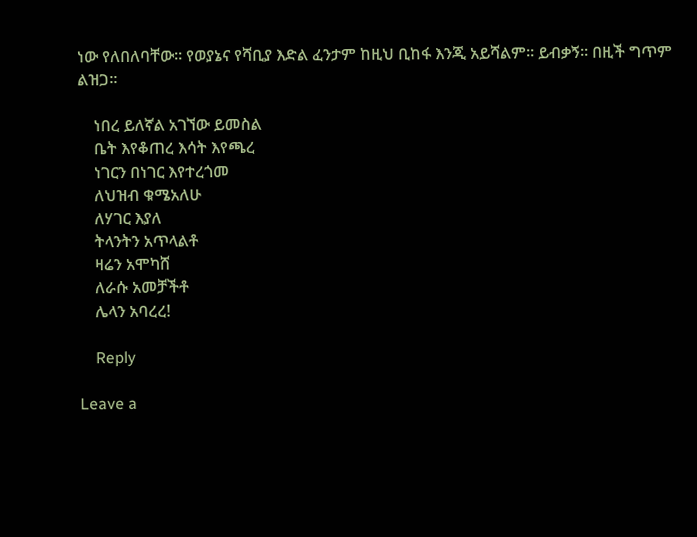ነው የለበለባቸው። የወያኔና የሻቢያ እድል ፈንታም ከዚህ ቢከፋ እንጂ አይሻልም። ይብቃኝ፡፡ በዚች ግጥም ልዝጋ።

    ነበረ ይለኛል አገኘው ይመስል
    ቤት እየቆጠረ እሳት እየጫረ
    ነገርን በነገር እየተረጎመ
    ለህዝብ ቁሜአለሁ
    ለሃገር እያለ
    ትላንትን አጥላልቶ
    ዛሬን አሞካሸ
    ለራሱ አመቻችቶ
    ሌላን አባረረ!

    Reply

Leave a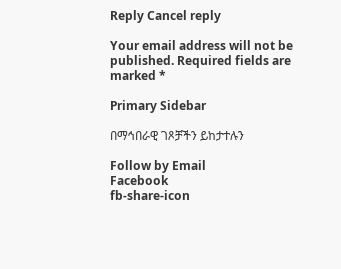Reply Cancel reply

Your email address will not be published. Required fields are marked *

Primary Sidebar

በማኅበራዊ ገጾቻችን ይከታተሉን

Follow by Email
Facebook
fb-share-icon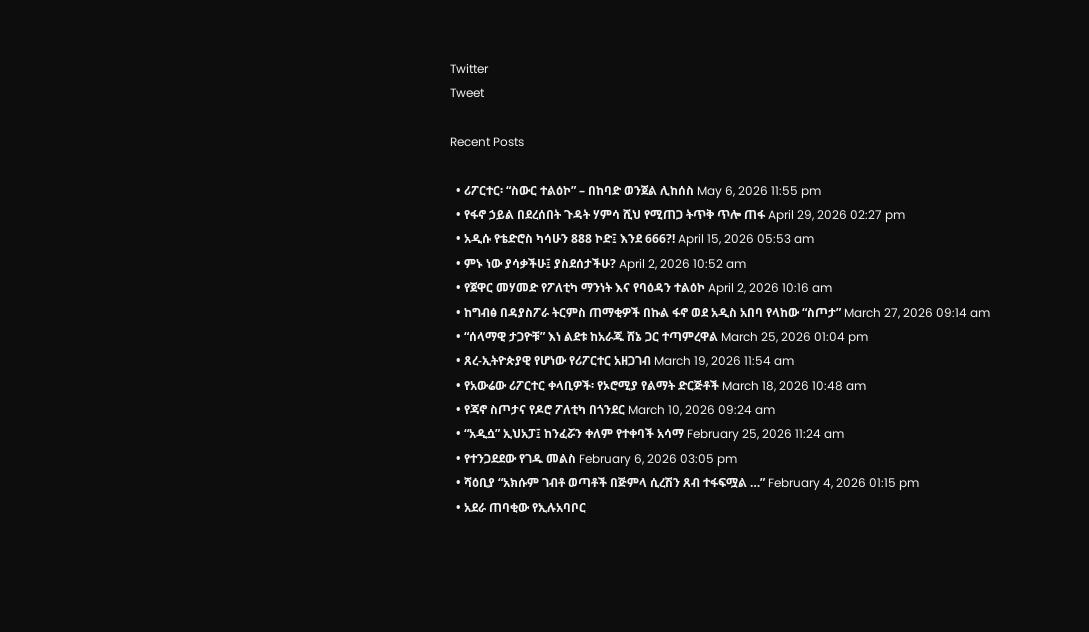Twitter
Tweet

Recent Posts

  • ሪፖርተር፡ “ስውር ተልዕኮ” – በከባድ ወንጀል ሊከሰስ May 6, 2026 11:55 pm
  • የፋኖ ኃይል በደረሰበት ጉዳት ሃምሳ ሺህ የሚጠጋ ትጥቅ ጥሎ ጠፋ April 29, 2026 02:27 pm
  • አዲሱ የቴድሮስ ካሳሁን 888 ኮድ፤ እንደ 666?! April 15, 2026 05:53 am
  • ምኑ ነው ያሳቃችሁ፤ ያስደሰታችሁ? April 2, 2026 10:52 am
  • የጀዋር መሃመድ የፖለቲካ ማንነት እና የባዕዳን ተልዕኮ April 2, 2026 10:16 am
  • ከግብፅ በዳያስፖራ ትርምስ ጠማቂዎች በኩል ፋኖ ወደ አዲስ አበባ የላከው “ስጦታ” March 27, 2026 09:14 am
  • “ሰላማዊ ታጋዮቹ” እነ ልደቱ ከአራጁ ሸኔ ጋር ተጣምረዋል March 25, 2026 01:04 pm
  • ጸረ-ኢትዮጵያዊ የሆነው የሪፖርተር አዘጋገብ March 19, 2026 11:54 am
  • የአውሬው ሪፖርተር ቀላቢዎች፡ የኦሮሚያ የልማት ድርጅቶች March 18, 2026 10:48 am
  • የጃኖ ስጦታና የዶሮ ፖለቲካ በጎንደር March 10, 2026 09:24 am
  • “አዲሷ” ኢህአፓ፤ ከንፈሯን ቀለም የተቀባች አሳማ February 25, 2026 11:24 am
  • የተንጋደደው የገዱ መልስ February 6, 2026 03:05 pm
  • ሻዕቢያ “አክሱም ገብቶ ወጣቶች በጅምላ ሲረሽን ጸብ ተፋፍሟል …” February 4, 2026 01:15 pm
  • አደራ ጠባቂው የኢሉአባቦር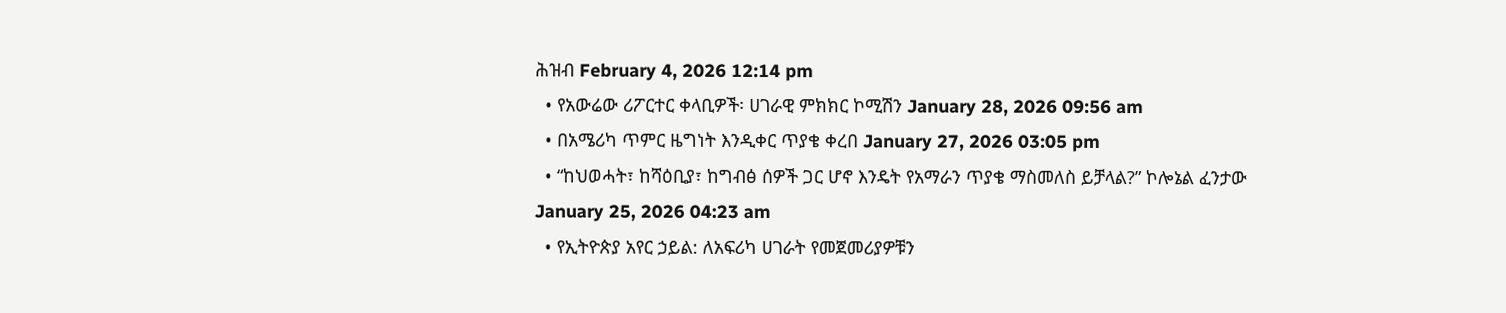ሕዝብ February 4, 2026 12:14 pm
  • የአውሬው ሪፖርተር ቀላቢዎች፡ ሀገራዊ ምክክር ኮሚሽን January 28, 2026 09:56 am
  • በአሜሪካ ጥምር ዜግነት እንዲቀር ጥያቄ ቀረበ January 27, 2026 03:05 pm
  • “ከህወሓት፣ ከሻዕቢያ፣ ከግብፅ ሰዎች ጋር ሆኖ እንዴት የአማራን ጥያቄ ማስመለስ ይቻላል?” ኮሎኔል ፈንታው January 25, 2026 04:23 am
  • የኢትዮጵያ አየር ኃይል: ለአፍሪካ ሀገራት የመጀመሪያዎቹን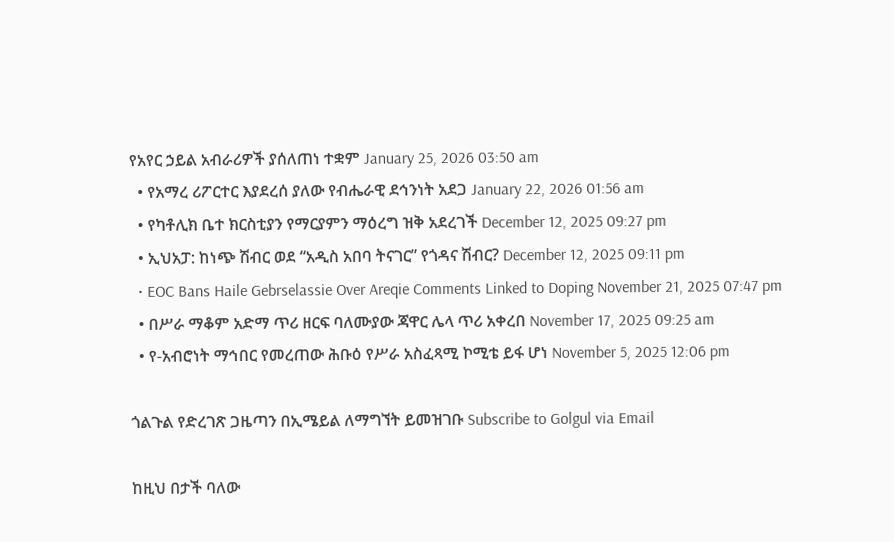የአየር ኃይል አብራሪዎች ያሰለጠነ ተቋም January 25, 2026 03:50 am
  • የአማረ ሪፖርተር እያደረሰ ያለው የብሔራዊ ደኅንነት አደጋ January 22, 2026 01:56 am
  • የካቶሊክ ቤተ ክርስቲያን የማርያምን ማዕረግ ዝቅ አደረገች December 12, 2025 09:27 pm
  • ኢህአፓ: ከነጭ ሽብር ወደ “አዲስ አበባ ትናገር” የጎዳና ሽብር? December 12, 2025 09:11 pm
  • EOC Bans Haile Gebrselassie Over Areqie Comments Linked to Doping November 21, 2025 07:47 pm
  • በሥራ ማቆም አድማ ጥሪ ዘርፍ ባለሙያው ጃዋር ሌላ ጥሪ አቀረበ November 17, 2025 09:25 am
  • የ-አብሮነት ማኅበር የመረጠው ሕቡዕ የሥራ አስፈጻሚ ኮሚቴ ይፋ ሆነ November 5, 2025 12:06 pm

ጎልጉል የድረገጽ ጋዜጣን በኢሜይል ለማግኘት ይመዝገቡ Subscribe to Golgul via Email

ከዚህ በታች ባለው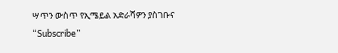ሣጥን ውስጥ የኢሜይል አድራሻዎን ያስገቡና “Subscribe”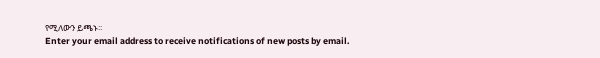የሚለውን ይጫኑ፡፡
Enter your email address to receive notifications of new posts by email.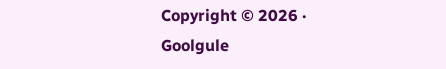Copyright © 2026 · Goolgule